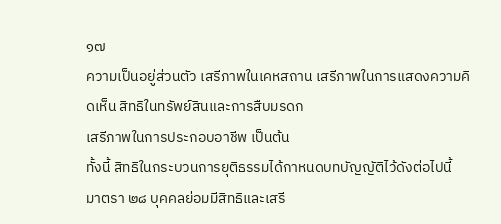๑๗
ความเป็นอยู่ส่วนตัว เสรีภาพในเคหสถาน เสรีภาพในการแสดงความคิดเห็น สิทธิในทรัพย์สินและการสืบมรดก
เสรีภาพในการประกอบอาชีพ เป็นต้น
ทั้งนี้ สิทธิในกระบวนการยุติธรรมได้กาหนดบทบัญญัติไว้ดังต่อไปนี้
มาตรา ๒๘ บุคคลย่อมมีสิทธิและเสรี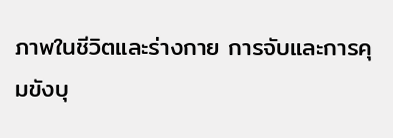ภาพในชีวิตและร่างกาย การจับและการคุมขังบุ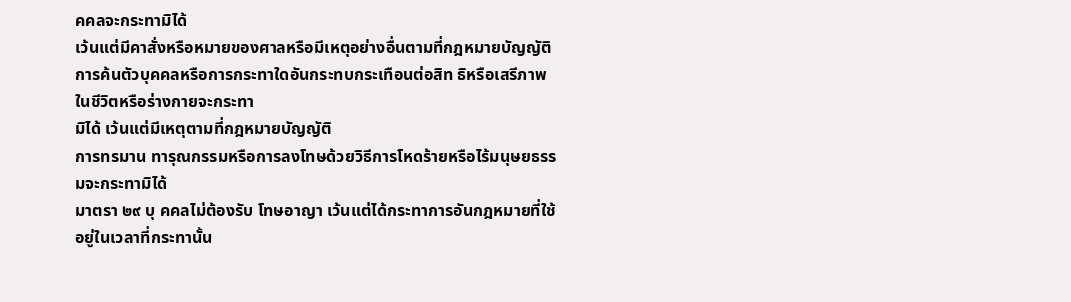คคลจะกระทามิได้
เว้นแต่มีคาสั่งหรือหมายของศาลหรือมีเหตุอย่างอื่นตามที่กฎหมายบัญญัติ
การค้นตัวบุคคลหรือการกระทาใดอันกระทบกระเทือนต่อสิท ธิหรือเสรีภาพในชีวิตหรือร่างกายจะกระทา
มิได้ เว้นแต่มีเหตุตามที่กฎหมายบัญญัติ
การทรมาน ทารุณกรรมหรือการลงโทษด้วยวิธีการโหดร้ายหรือไร้มนุษยธรรมจะกระทามิได้
มาตรา ๒๙ บุ คคลไม่ต้องรับ โทษอาญา เว้นแต่ได้กระทาการอันกฎหมายที่ใช้อยู่ในเวลาที่กระทานั้น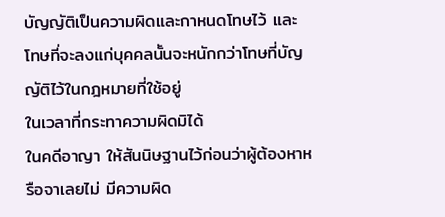บัญญัติเป็นความผิดและกาหนดโทษไว้ และโทษที่จะลงแก่บุคคลนั้นจะหนักกว่าโทษที่บัญญัติไว้ในกฎหมายที่ใช้อยู่
ในเวลาที่กระทาความผิดมิได้
ในคดีอาญา ให้สันนิษฐานไว้ก่อนว่าผู้ต้องหาหรือจาเลยไม่ มีความผิด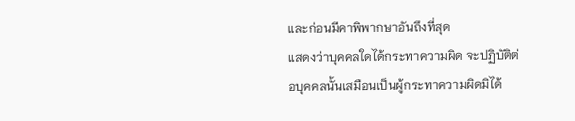และก่อนมีคาพิพากษาอันถึงที่สุด
แสดงว่าบุคคลใดได้กระทาความผิด จะปฏิบัติต่อบุคคลนั้นเสมือนเป็นผู้กระทาความผิดมิได้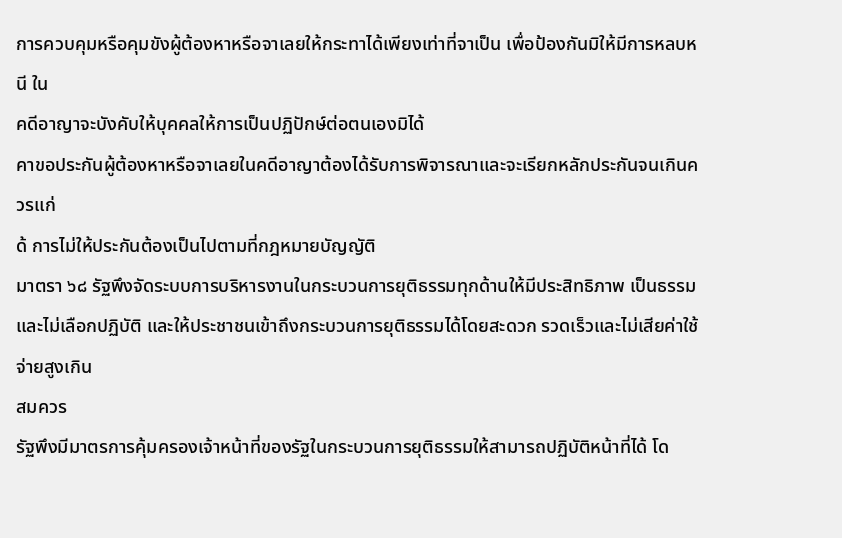การควบคุมหรือคุมขังผู้ต้องหาหรือจาเลยให้กระทาได้เพียงเท่าที่จาเป็น เพื่อป้องกันมิให้มีการหลบหนี ใน
คดีอาญาจะบังคับให้บุคคลให้การเป็นปฏิปักษ์ต่อตนเองมิได้
คาขอประกันผู้ต้องหาหรือจาเลยในคดีอาญาต้องได้รับการพิจารณาและจะเรียกหลักประกันจนเกินควรแก่
ด้ การไม่ให้ประกันต้องเป็นไปตามที่กฎหมายบัญญัติ
มาตรา ๖๘ รัฐพึงจัดระบบการบริหารงานในกระบวนการยุติธรรมทุกด้านให้มีประสิทธิภาพ เป็นธรรม
และไม่เลือกปฏิบัติ และให้ประชาชนเข้าถึงกระบวนการยุติธรรมได้โดยสะดวก รวดเร็วและไม่เสียค่าใช้จ่ายสูงเกิน
สมควร
รัฐพึงมีมาตรการคุ้มครองเจ้าหน้าที่ของรัฐในกระบวนการยุติธรรมให้สามารถปฏิบัติหน้าที่ได้ โด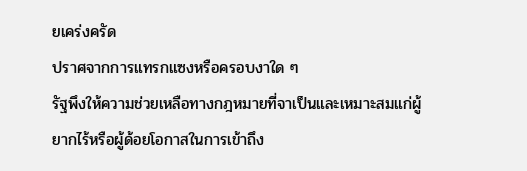ยเคร่งครัด
ปราศจากการแทรกแซงหรือครอบงาใด ๆ
รัฐพึงให้ความช่วยเหลือทางกฎหมายที่จาเป็นและเหมาะสมแก่ผู้ยากไร้หรือผู้ด้อยโอกาสในการเข้าถึง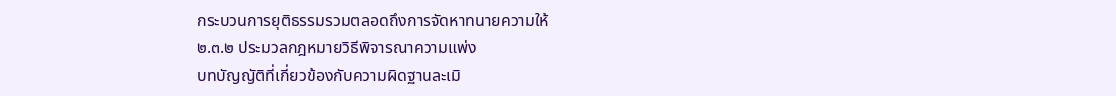กระบวนการยุติธรรมรวมตลอดถึงการจัดหาทนายความให้
๒.๓.๒ ประมวลกฎหมายวิธีพิจารณาความแพ่ง
บทบัญญัติที่เกี่ยวข้องกับความผิดฐานละเมิ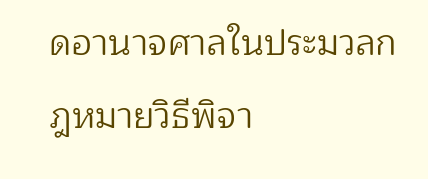ดอานาจศาลในประมวลกฎหมายวิธีพิจา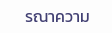รณาความ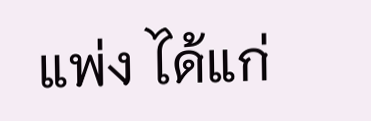แพ่ง ได้แก่